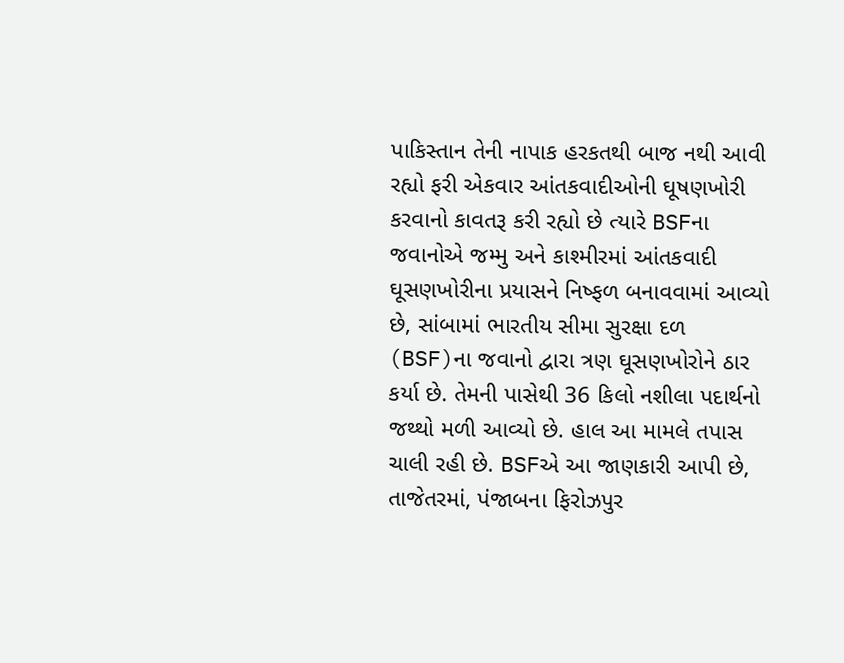પાકિસ્તાન તેની નાપાક હરકતથી બાજ નથી આવી રહ્યો ફરી એકવાર આંતકવાદીઓની ઘૂષણખોરી કરવાનો કાવતરૂ કરી રહ્યો છે ત્યારે BSFના જવાનોએ જમ્મુ અને કાશ્મીરમાં આંતકવાદી ઘૂસણખોરીના પ્રયાસને નિષ્ફળ બનાવવામાં આવ્યો છે, સાંબામાં ભારતીય સીમા સુરક્ષા દળ (BSF)ના જવાનો દ્વારા ત્રણ ઘૂસણખોરોને ઠાર કર્યા છે. તેમની પાસેથી 36 કિલો નશીલા પદાર્થનો જથ્થો મળી આવ્યો છે. હાલ આ મામલે તપાસ ચાલી રહી છે. BSFએ આ જાણકારી આપી છે, તાજેતરમાં, પંજાબના ફિરોઝપુર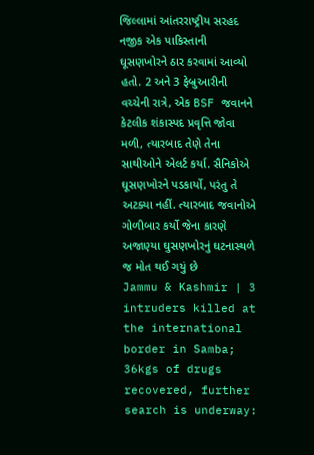જિલ્લામાં આંતરરાષ્ટ્રીય સરહદ નજીક એક પાકિસ્તાની ઘૂસણખોરને ઠાર કરવામાં આવ્યો હતો. 2 અને 3 ફેબ્રુઆરીની વચ્ચેની રાત્રે, એક BSF જવાનને કેટલીક શંકાસ્પદ પ્રવૃત્તિ જોવા મળી, ત્યારબાદ તેણે તેના સાથીઓને એલર્ટ કર્યા. સૈનિકોએ ઘૂસણખોરને પડકાર્યો, પરંતુ તે અટક્યા નહીં. ત્યારબાદ જવાનોએ ગોળીબાર કર્યો જેના કારણે અજાણ્યા ઘુસણખોરનું ઘટનાસ્થળે જ મોત થઈ ગયું છે
Jammu & Kashmir | 3 intruders killed at the international border in Samba; 36kgs of drugs recovered, further search is underway: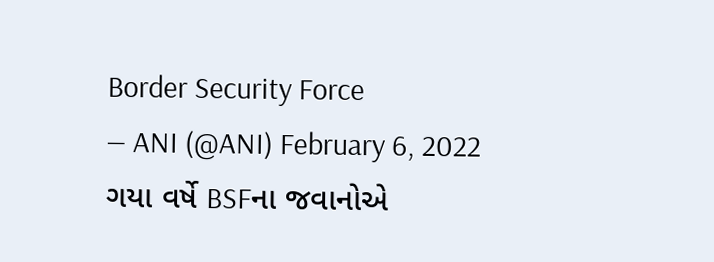Border Security Force
— ANI (@ANI) February 6, 2022
ગયા વર્ષે BSFના જવાનોએ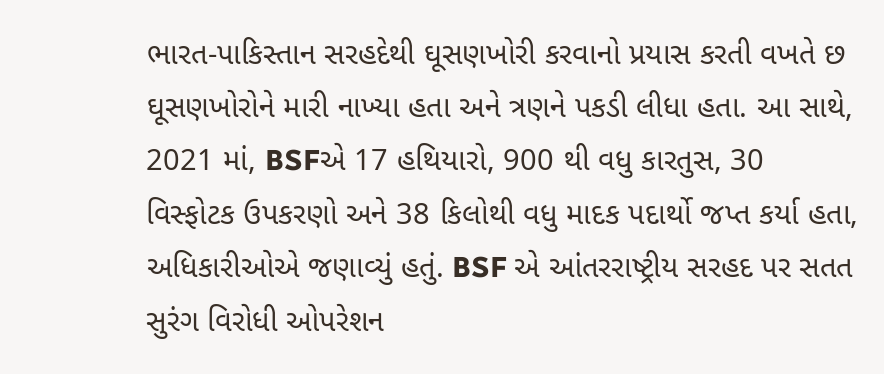ભારત-પાકિસ્તાન સરહદેથી ઘૂસણખોરી કરવાનો પ્રયાસ કરતી વખતે છ ઘૂસણખોરોને મારી નાખ્યા હતા અને ત્રણને પકડી લીધા હતા. આ સાથે, 2021 માં, BSFએ 17 હથિયારો, 900 થી વધુ કારતુસ, 30 વિસ્ફોટક ઉપકરણો અને 38 કિલોથી વધુ માદક પદાર્થો જપ્ત કર્યા હતા, અધિકારીઓએ જણાવ્યું હતું. BSF એ આંતરરાષ્ટ્રીય સરહદ પર સતત સુરંગ વિરોધી ઓપરેશન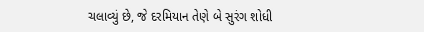ચલાવ્યું છે, જે દરમિયાન તેણે બે સુરંગ શોધી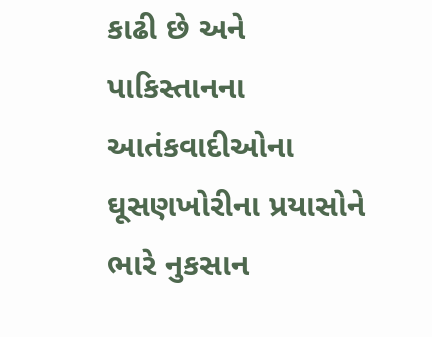કાઢી છે અને પાકિસ્તાનના આતંકવાદીઓના ઘૂસણખોરીના પ્રયાસોને ભારે નુકસાન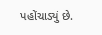પહોંચાડ્યું છે.